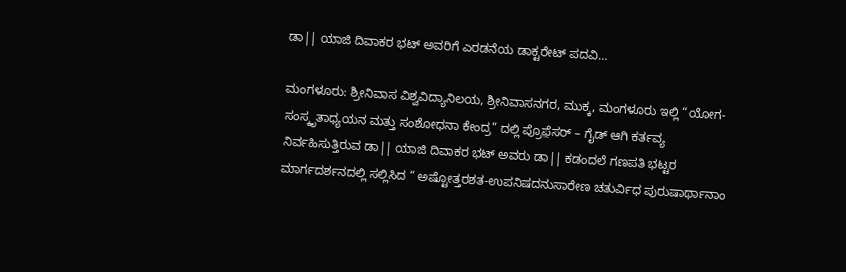ಡಾ|| ಯಾಜಿ ದಿವಾಕರ ಭಟ್ ಅವರಿಗೆ ಎರಡನೆಯ ಡಾಕ್ಟರೇಟ್ ಪದವಿ…

ಮಂಗಳೂರು: ಶ್ರೀನಿವಾಸ ವಿಶ್ವವಿದ್ಯಾನಿಲಯ, ಶ್ರೀನಿವಾಸನಗರ, ಮುಕ್ಕ, ಮಂಗಳೂರು ಇಲ್ಲಿ “ಯೋಗ-ಸಂಸ್ಕೃತಾಧ್ಯಯನ ಮತ್ತು ಸಂಶೋಧನಾ ಕೇಂದ್ರ” ದಲ್ಲಿ ಪ್ರೊಫ಼ೆಸರ್ – ಗೈಡ್ ಆಗಿ ಕರ್ತವ್ಯ ನಿರ್ವಹಿಸುತ್ತಿರುವ ಡಾ|| ಯಾಜಿ ದಿವಾಕರ ಭಟ್ ಅವರು ಡಾ|| ಕಡಂದಲೆ ಗಣಪತಿ ಭಟ್ಟರ ಮಾರ್ಗದರ್ಶನದಲ್ಲಿ ಸಲ್ಲಿಸಿದ “ ಅಷ್ಟೋತ್ತರಶತ-ಉಪನಿಷದನುಸಾರೇಣ ಚತುರ್ವಿಧ ಪುರುಷಾರ್ಥಾನಾಂ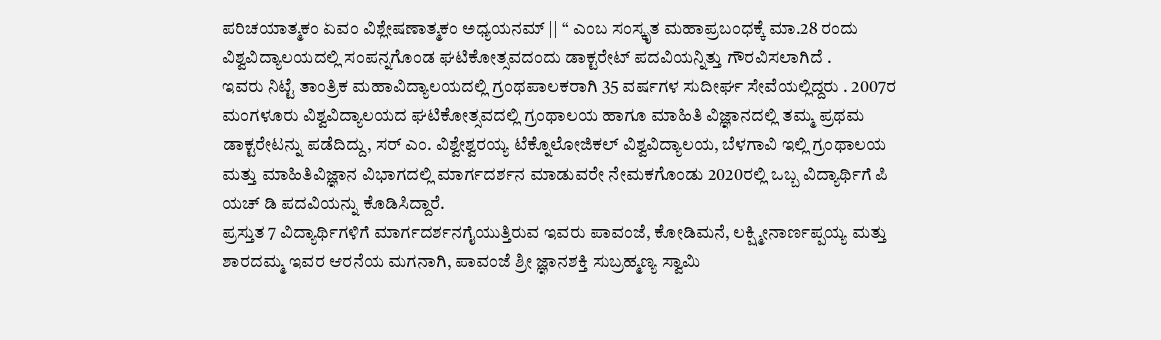ಪರಿಚಯಾತ್ಮಕಂ ಏವಂ ವಿಶ್ಲೇಷಣಾತ್ಮಕಂ ಅಧ್ಯಯನಮ್ || “ ಎಂಬ ಸಂಸ್ಕೃತ ಮಹಾಪ್ರಬಂಧಕ್ಕೆ ಮಾ.28 ರಂದು ವಿಶ್ವವಿದ್ಯಾಲಯದಲ್ಲಿ ಸಂಪನ್ನಗೊಂಡ ಘಟಿಕೋತ್ಸವದಂದು ಡಾಕ್ಟರೇಟ್ ಪದವಿಯನ್ನಿತ್ತು ಗೌರವಿಸಲಾಗಿದೆ .
ಇವರು ನಿಟ್ಟೆ ತಾಂತ್ರಿಕ ಮಹಾವಿದ್ಯಾಲಯದಲ್ಲಿ ಗ್ರಂಥಪಾಲಕರಾಗಿ 35 ವರ್ಷಗಳ ಸುದೀರ್ಘ ಸೇವೆಯಲ್ಲಿದ್ದರು . 2007ರ ಮಂಗಳೂರು ವಿಶ್ವವಿದ್ಯಾಲಯದ ಘಟಿಕೋತ್ಸವದಲ್ಲಿ ಗ್ರಂಥಾಲಯ ಹಾಗೂ ಮಾಹಿತಿ ವಿಜ್ಞಾನದಲ್ಲಿ ತಮ್ಮ ಪ್ರಥಮ ಡಾಕ್ಟರೇಟನ್ನು ಪಡೆದಿದ್ದು, ಸರ್ ಎಂ. ವಿಶ್ವೇಶ್ವರಯ್ಯ ಟೆಕ್ನೊಲೋಜಿಕಲ್ ವಿಶ್ವವಿದ್ಯಾಲಯ, ಬೆಳಗಾವಿ ಇಲ್ಲಿ ಗ್ರಂಥಾಲಯ ಮತ್ತು ಮಾಹಿತಿವಿಜ್ಞಾನ ವಿಭಾಗದಲ್ಲಿ ಮಾರ್ಗದರ್ಶನ ಮಾಡುವರೇ ನೇಮಕಗೊಂಡು 2020ರಲ್ಲಿ ಒಬ್ಬ ವಿದ್ಯಾರ್ಥಿಗೆ ಪಿ ಯಚ್ ಡಿ ಪದವಿಯನ್ನು ಕೊಡಿಸಿದ್ದಾರೆ.
ಪ್ರಸ್ತುತ 7 ವಿದ್ಯಾರ್ಥಿಗಳಿಗೆ ಮಾರ್ಗದರ್ಶನಗೈಯುತ್ತಿರುವ ಇವರು ಪಾವಂಜೆ, ಕೋಡಿಮನೆ, ಲಕ್ಷ್ಮೀನಾರ್ಣಪ್ಪಯ್ಯ ಮತ್ತು ಶಾರದಮ್ಮ ಇವರ ಆರನೆಯ ಮಗನಾಗಿ, ಪಾವಂಜೆ ಶ್ರೀ ಜ್ಞಾನಶಕ್ತಿ ಸುಬ್ರಹ್ಮಣ್ಯ ಸ್ವಾಮಿ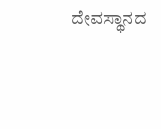ದೇವಸ್ಥಾನದ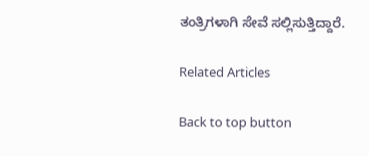ತಂತ್ರಿಗಳಾಗಿ ಸೇವೆ ಸಲ್ಲಿಸುತ್ತಿದ್ದಾರೆ.

Related Articles

Back to top button